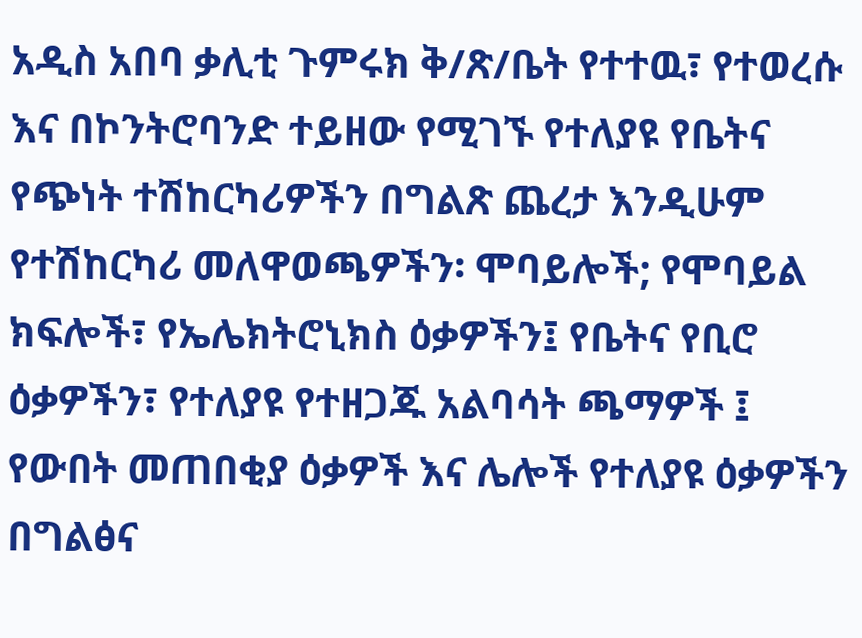አዲስ አበባ ቃሊቲ ጉምሩክ ቅ/ጽ/ቤት የተተዉ፣ የተወረሱ እና በኮንትሮባንድ ተይዘው የሚገኙ የተለያዩ የቤትና የጭነት ተሽከርካሪዎችን በግልጽ ጨረታ እንዲሁም የተሽከርካሪ መለዋወጫዎችን፡ ሞባይሎች; የሞባይል ክፍሎች፣ የኤሌክትሮኒክስ ዕቃዎችን፤ የቤትና የቢሮ ዕቃዎችን፣ የተለያዩ የተዘጋጁ አልባሳት ጫማዎች ፤ የውበት መጠበቂያ ዕቃዎች እና ሌሎች የተለያዩ ዕቃዎችን በግልፅና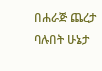በሐራጅ ጨረታ ባሉበት ሁኔታ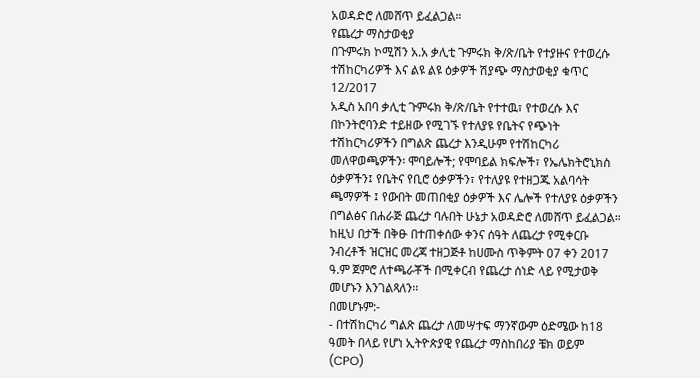አወዳድሮ ለመሸጥ ይፈልጋል።
የጨረታ ማስታወቂያ
በጉምሩክ ኮሚሽን አ.አ ቃሊቲ ጉምሩክ ቅ/ጽ/ቤት የተያዙና የተወረሱ ተሽከርካሪዎች እና ልዩ ልዩ ዕቃዎች ሽያጭ ማስታወቂያ ቁጥር 12/2017
አዲስ አበባ ቃሊቲ ጉምሩክ ቅ/ጽ/ቤት የተተዉ፣ የተወረሱ እና በኮንትሮባንድ ተይዘው የሚገኙ የተለያዩ የቤትና የጭነት ተሽከርካሪዎችን በግልጽ ጨረታ እንዲሁም የተሽከርካሪ መለዋወጫዎችን፡ ሞባይሎች; የሞባይል ክፍሎች፣ የኤሌክትሮኒክስ ዕቃዎችን፤ የቤትና የቢሮ ዕቃዎችን፣ የተለያዩ የተዘጋጁ አልባሳት ጫማዎች ፤ የውበት መጠበቂያ ዕቃዎች እና ሌሎች የተለያዩ ዕቃዎችን በግልፅና በሐራጅ ጨረታ ባሉበት ሁኔታ አወዳድሮ ለመሸጥ ይፈልጋል። ከዚህ በታች በቅፁ በተጠቀሰው ቀንና ሰዓት ለጨረታ የሚቀርቡ ንብረቶች ዝርዝር መረጃ ተዘጋጅቶ ከሀሙስ ጥቅምት 07 ቀን 2017 ዓ.ም ጀምሮ ለተጫራቾች በሚቀርብ የጨረታ ሰነድ ላይ የሚታወቅ መሆኑን እንገልጻለን፡፡
በመሆኑም:-
- በተሽከርካሪ ግልጽ ጨረታ ለመሣተፍ ማንኛውም ዕድሜው ከ18 ዓመት በላይ የሆነ ኢትዮጵያዊ የጨረታ ማስከበሪያ ቼክ ወይም (CPO)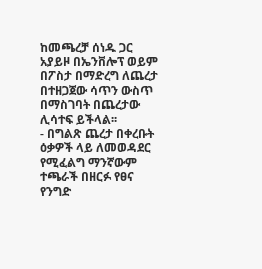ከመጫረቻ ሰነዱ ጋር አያይዞ በኤንቨሎፕ ወይም በፖስታ በማድረግ ለጨረታ በተዘጋጀው ሳጥን ውስጥ በማስገባት በጨረታው ሊሳተፍ ይችላል፡፡
- በግልጽ ጨረታ በቀረቡት ዕቃዎች ላይ ለመወዳደር የሚፈልግ ማንኛውም ተጫራች በዘርፉ የፀና የንግድ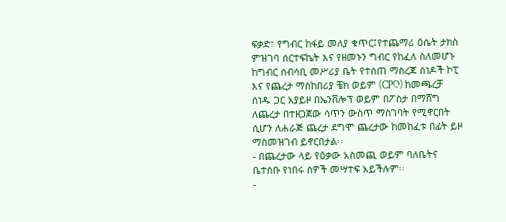ፍቃድ፣ የግብር ከፋይ መለያ ቁጥር፤የተጨማሪ ዕሴት ታክስ ምዝገባ ሰርተፍኬት እና የዘመኑን ግብር የከፈለ ስለመሆኑ ከግብር ሰብሳቢ መሥሪያ ቤት የተሰጠ ማስረጃ ሰነዶች ኮፒ እና የጨረታ ማስከበሪያ ቼክ ወይም (CPO) ከመጫረቻ ሰነዱ ጋር አያይዞ በኤንቨሎፕ ወይም በፖስታ በማሸግ ለጨረታ በተዘጋጀው ሳጥን ውስጥ ማስገባት የሚኖርበት ሲሆን ለሐራጅ ጨረታ ደግሞ ጨረታው ከመከፈቱ በፊት ይዞ ማስመዝገብ ይኖርበታል፡፡
- በጨረታው ላይ የዕቃው አስመጪ ወይም ባለቤትና ቤተሰቡ የነበሩ ሰዎች መሣተፍ አይችሉም፡፡
-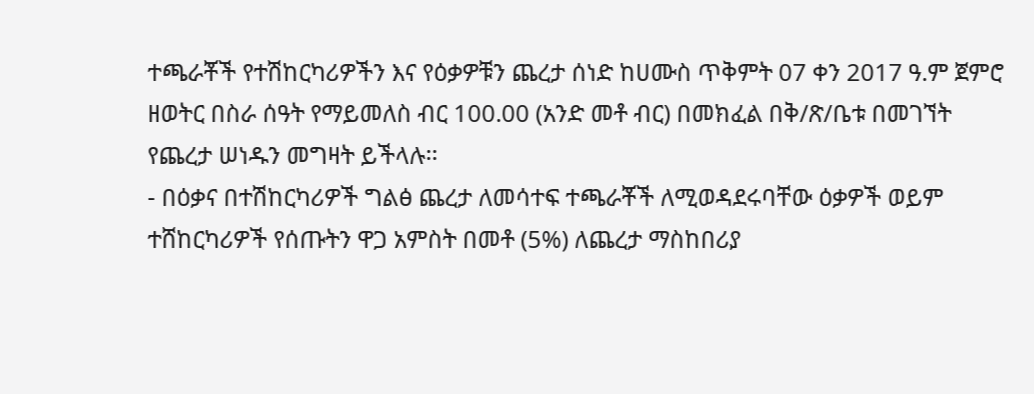ተጫራቾች የተሽከርካሪዎችን እና የዕቃዎቹን ጨረታ ሰነድ ከሀሙስ ጥቅምት 07 ቀን 2017 ዓ.ም ጀምሮ ዘወትር በስራ ሰዓት የማይመለስ ብር 100.00 (አንድ መቶ ብር) በመክፈል በቅ/ጽ/ቤቱ በመገኘት የጨረታ ሠነዱን መግዛት ይችላሉ፡፡
- በዕቃና በተሽከርካሪዎች ግልፅ ጨረታ ለመሳተፍ ተጫራቾች ለሚወዳደሩባቸው ዕቃዎች ወይም ተሸከርካሪዎች የሰጡትን ዋጋ አምስት በመቶ (5%) ለጨረታ ማስከበሪያ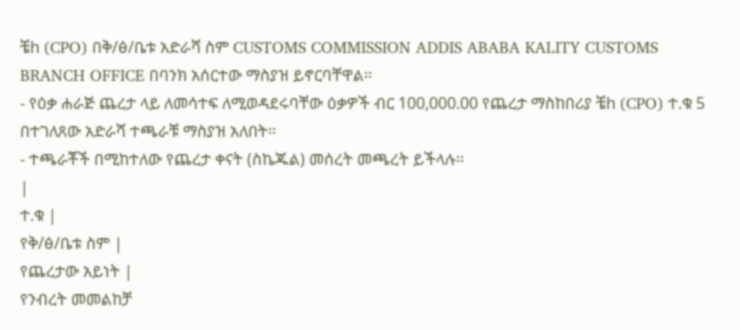ቼh (CPO) በቅ/ፅ/ቤቱ አድራሻ ስም CUSTOMS COMMISSION ADDIS ABABA KALITY CUSTOMS BRANCH OFFICE በባንክ አሰርተው ማስያዝ ይኖርባቸዋል፡፡
- የዕቃ ሐራጅ ጨረታ ላይ ለመሳተፍ ለሚወዳደሩባቸው ዕቃዎች ብር 100,000.00 የጨረታ ማስከበሪያ ቼh (CPO) ተ.ቁ 5 በተገለጸው አድራሻ ተጫራቹ ማስያዝ አለበት፡፡
- ተጫራቾች በሚከተለው የጨረታ ቀናት (ስኬጁል) መሰረት መጫረት ይችላሉ፡፡
|
ተ.ቁ |
የቅ/ፅ/ቤቱ ስም |
የጨረታው አይነት |
የንብረት መመልከቻ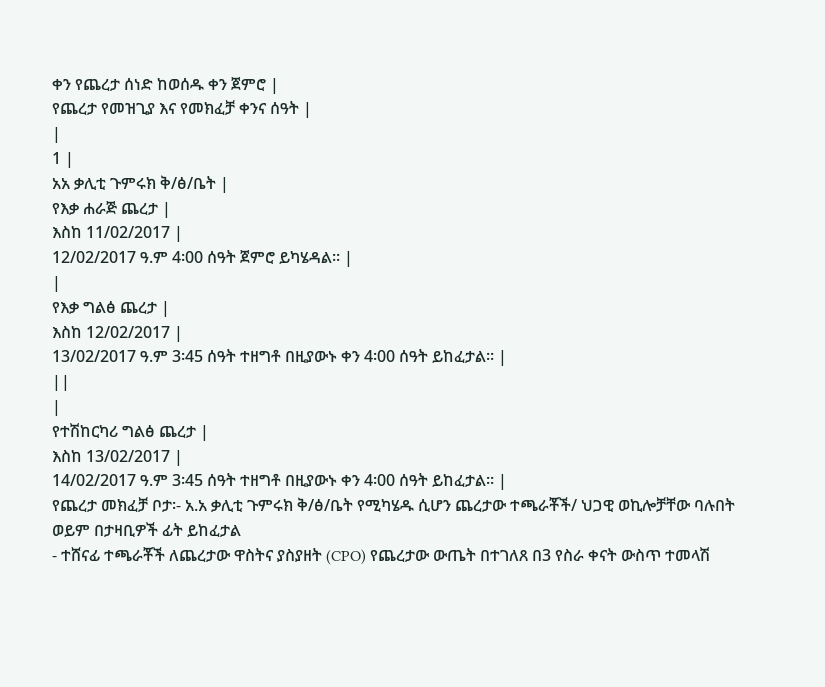ቀን የጨረታ ሰነድ ከወሰዱ ቀን ጀምሮ |
የጨረታ የመዝጊያ እና የመክፈቻ ቀንና ሰዓት |
|
1 |
አአ ቃሊቲ ጉምሩክ ቅ/ፅ/ቤት |
የእቃ ሐራጅ ጨረታ |
እስከ 11/02/2017 |
12/02/2017 ዓ.ም 4፡00 ሰዓት ጀምሮ ይካሄዳል። |
|
የእቃ ግልፅ ጨረታ |
እስከ 12/02/2017 |
13/02/2017 ዓ.ም 3፡45 ሰዓት ተዘግቶ በዚያውኑ ቀን 4፡00 ሰዓት ይከፈታል። |
||
|
የተሽከርካሪ ግልፅ ጨረታ |
እስከ 13/02/2017 |
14/02/2017 ዓ.ም 3፡45 ሰዓት ተዘግቶ በዚያውኑ ቀን 4፡00 ሰዓት ይከፈታል። |
የጨረታ መክፈቻ ቦታ፡- አ.አ ቃሊቲ ጉምሩክ ቅ/ፅ/ቤት የሚካሄዱ ሲሆን ጨረታው ተጫራቾች/ ህጋዊ ወኪሎቻቸው ባሉበት ወይም በታዛቢዎች ፊት ይከፈታል
- ተሸናፊ ተጫራቾች ለጨረታው ዋስትና ያስያዘት (CPO) የጨረታው ውጤት በተገለጸ በ3 የስራ ቀናት ውስጥ ተመላሽ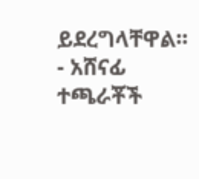ይደረግላቸዋል፡፡
- አሸናፊ ተጫራቾች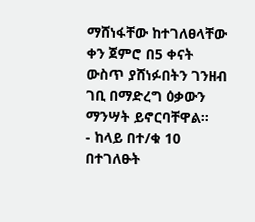ማሸነፋቸው ከተገለፀላቸው ቀን ጀምሮ በ5 ቀናት ውስጥ ያሸነፉበትን ገንዘብ ገቢ በማድረግ ዕቃውን ማንሣት ይኖርባቸዋል፡፡
- ከላይ በተ/ቁ 10 በተገለፁት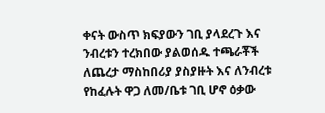ቀናት ውስጥ ክፍያውን ገቢ ያላደረጉ እና ንብረቱን ተረክበው ያልወሰዱ ተጫራቾች ለጨረታ ማስከበሪያ ያስያዙት እና ለንብረቱ የከፈሉት ዋጋ ለመ/ቤቱ ገቢ ሆኖ ዕቃው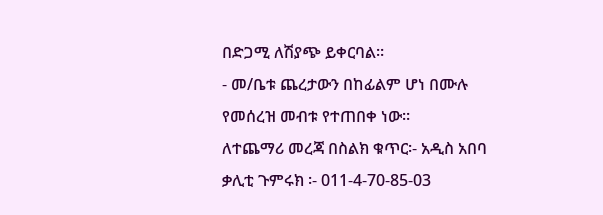በድጋሚ ለሽያጭ ይቀርባል።
- መ/ቤቱ ጨረታውን በከፊልም ሆነ በሙሉ የመሰረዝ መብቱ የተጠበቀ ነው።
ለተጨማሪ መረጃ በስልክ ቁጥር፡- አዲስ አበባ ቃሊቲ ጉምሩክ ፡- 011-4-70-85-03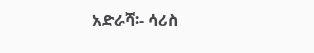አድራሻ፡- ሳሪስ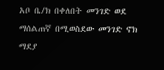አቦ ቤ/ክ በቀለበት መንገድ ወደ ማሰልጠኛ በሚወስደው መንገድ ኖክ ማደያ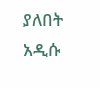ያለበት አዲሱ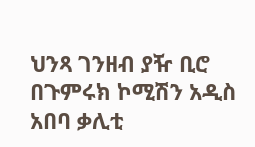ህንጻ ገንዘብ ያዥ ቢሮ
በጉምሩክ ኮሚሽን አዲስ አበባ ቃሊቲ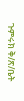ጉምሩክ ቅ/ጽ/ቤት